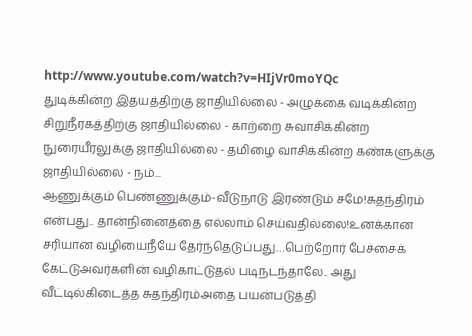http://www.youtube.com/watch?v=HIjVr0moYQc
துடிக்கின்ற இதயத்திற்கு ஜாதியில்லை - அழுக்கை வடிக்கின்ற சிறுநீரகத்திற்கு ஜாதியில்லை - காற்றை சுவாசிக்கின்ற நுரையீரலுக்கு ஜாதியில்லை - தமிழை வாசிக்கின்ற கண்களுக்கு ஜாதியில்லை - நம்...
ஆணுக்கும் பெண்ணுக்கும்-வீடுநாடு இரண்டும் சமே!சுதந்திரம் என்பது.. தான்நினைத்தை எல்லாம் செய்வதில்லை!உனக்கான சரியான வழியைநீயே தேர்ந்தெடுப்பது…பெற்றோர் பேச்சைக் கேட்டுஅவர்களின் வழிகாட்டுதல் படிநடந்தாலே.. அது வீட்டில்கிடைத்த சுதந்திரம்அதை பயன்படுத்தி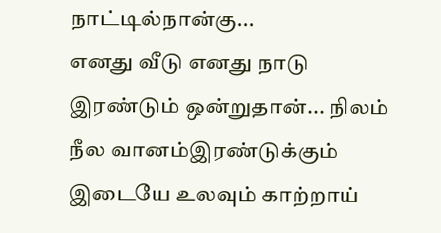நாட்டில்நான்கு...
எனது வீடு எனது நாடு இரண்டும் ஒன்றுதான்... நிலம் நீல வானம்இரண்டுக்கும் இடையே உலவும் காற்றாய்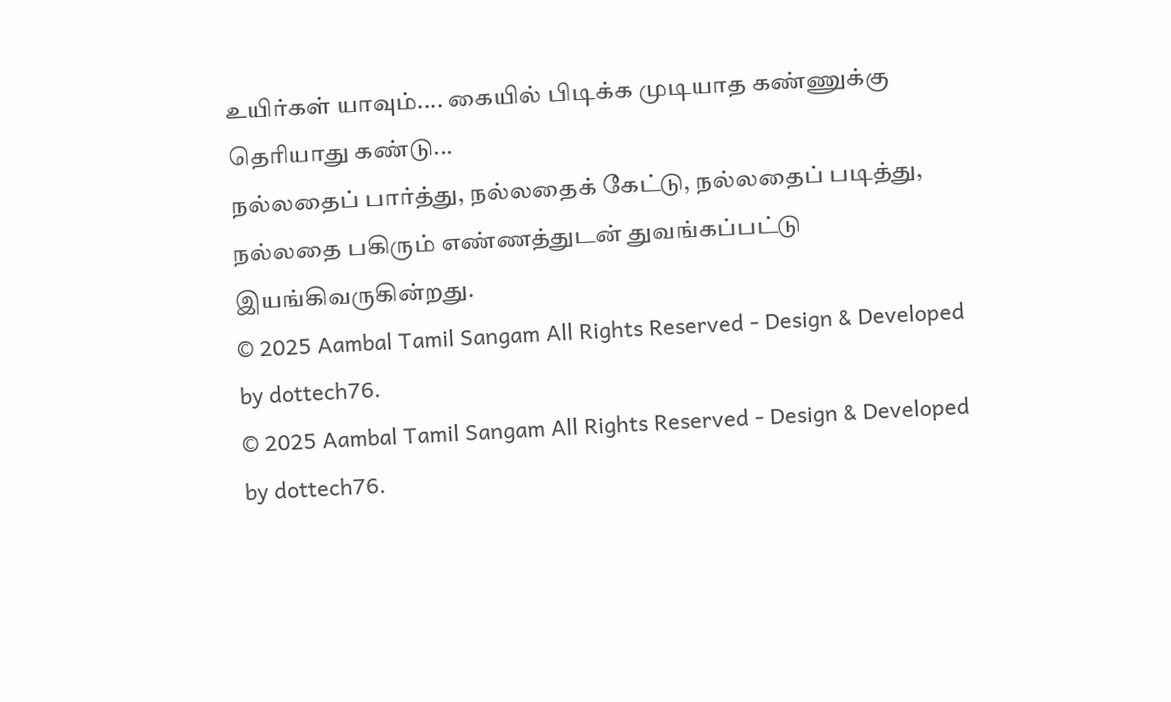உயிர்கள் யாவும்.... கையில் பிடிக்க முடியாத கண்ணுக்கு தெரியாது கண்டு...
நல்லதைப் பார்த்து, நல்லதைக் கேட்டு, நல்லதைப் படித்து, நல்லதை பகிரும் எண்ணத்துடன் துவங்கப்பட்டு இயங்கிவருகின்றது.
© 2025 Aambal Tamil Sangam All Rights Reserved - Design & Developed by dottech76.
© 2025 Aambal Tamil Sangam All Rights Reserved - Design & Developed by dottech76.